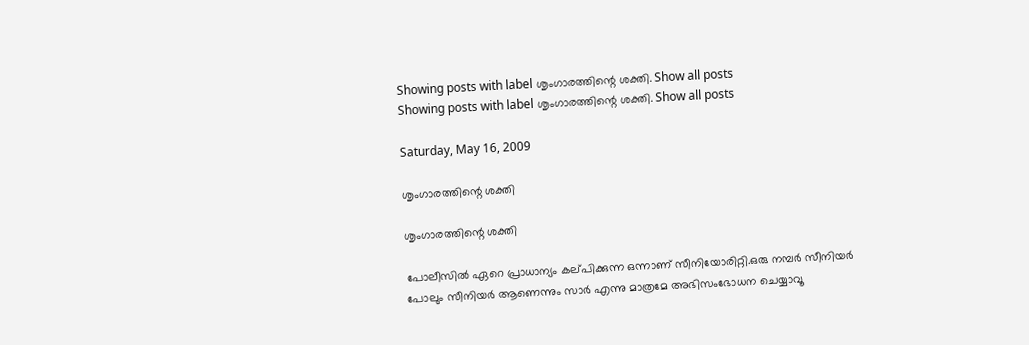Showing posts with label ശൃംഗാരത്തിന്റെ ശക്തി. Show all posts
Showing posts with label ശൃംഗാരത്തിന്റെ ശക്തി. Show all posts

Saturday, May 16, 2009

ശൃംഗാരത്തിന്റെ ശക്തി

ശൃംഗാരത്തിന്റെ ശക്തി

പോലീസില്‍ ഏറെ പ്രാധാന്യം കല്‌പിക്കുന്ന ഒന്നാണ്‌ സീനിയോരിറ്റി.ഒരു നമ്പര്‍ സീനിയര്‍ പോലും സീനിയര്‍ ആണെന്നും സാര്‍ എന്നു മാത്രമേ അഭിസംഭോധന ചെയ്യാവൂ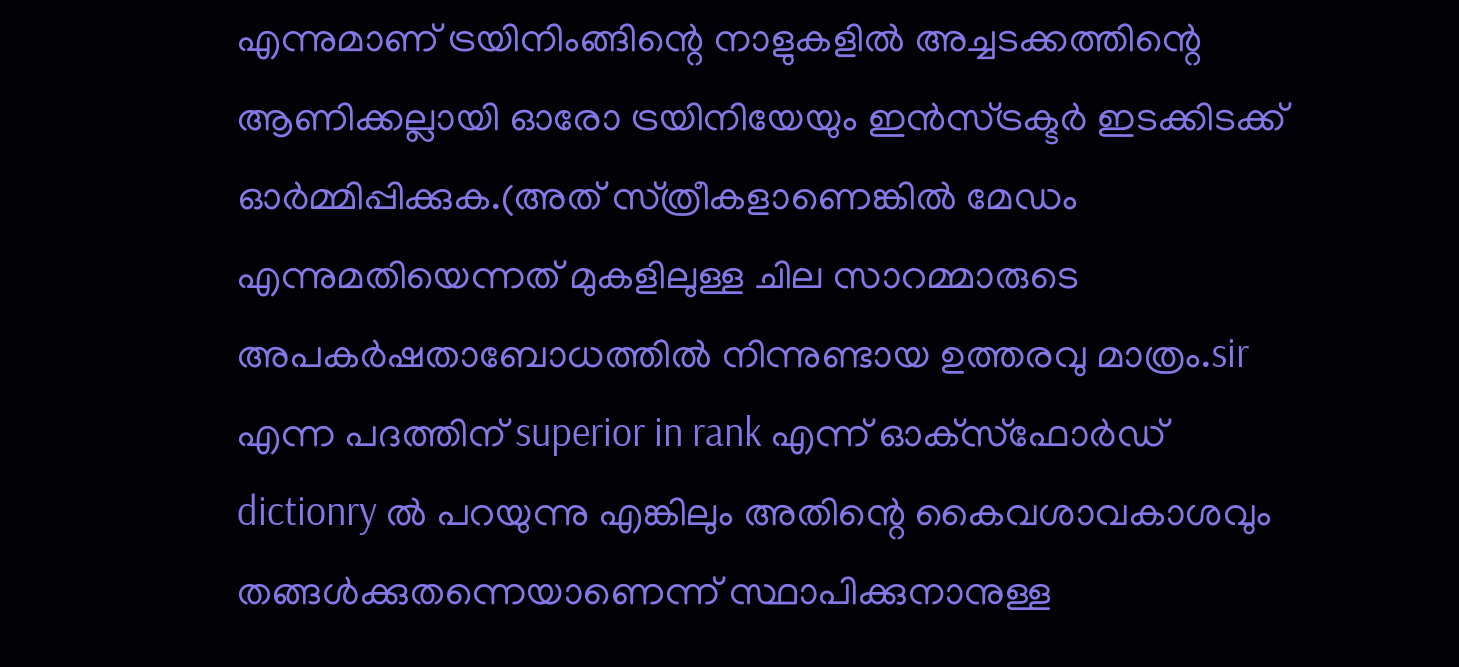എന്നുമാണ്‌ ട്രയിനിംങ്ങിന്റെ നാളുകളില്‍ അച്ചടക്കത്തിന്റെ ആണിക്കല്ലായി ഓരോ ട്രയിനിയേയും ഇന്‍സ്‌ട്രക്ടര്‍ ഇടക്കിടക്ക്‌ ഓര്‍മ്മിപ്പിക്കുക.(അത്‌ സ്‌ത്രീകളാണെങ്കില്‍ മേഡം എന്നുമതിയെന്നത്‌ മുകളിലുള്ള ചില സാറമ്മാരുടെ അപകര്‍ഷതാബോധത്തില്‍ നിന്നുണ്ടായ ഉത്തരവു മാത്രം.sir എന്ന പദത്തിന്‌ superior in rank എന്ന്‌ ഓക്‌സ്‌ഫോര്‍ഡ്‌ dictionry ല്‍ പറയുന്നു എങ്കിലും അതിന്റെ കൈവശാവകാശവും തങ്ങള്‍ക്കുതന്നെയാണെന്ന്‌ സ്ഥാപിക്കുനാനുള്ള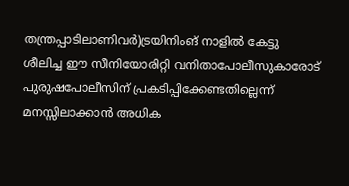തന്ത്രപ്പാടിലാണിവര്‍)ട്രയിനിംങ്‌ നാളില്‍ കേട്ടു ശീലിച്ച ഈ സീനിയോരിറ്റി വനിതാപോലീസുകാരോട്‌ പുരുഷപോലീസിന്‌ പ്രകടിപ്പിക്കേണ്ടതില്ലെന്ന്‌ മനസ്സിലാക്കാന്‍ അധിക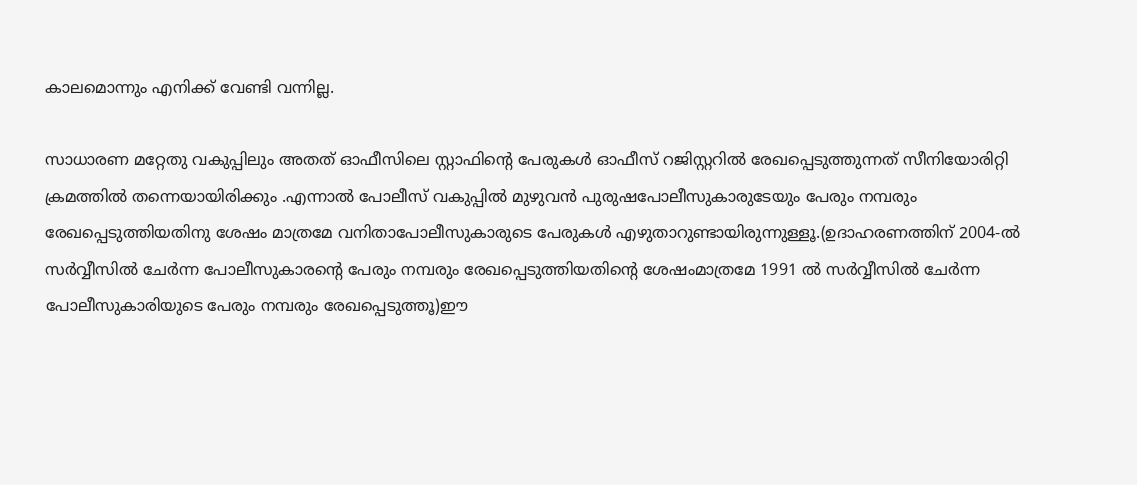കാലമൊന്നും എനിക്ക്‌ വേണ്ടി വന്നില്ല.

സാധാരണ മറ്റേതു വകുപ്പിലും അതത്‌ ഓഫീസിലെ സ്റ്റാഫിന്റെ പേരുകള്‍ ഓഫീസ്‌ റജിസ്റ്ററില്‍ രേഖപ്പെടുത്തുന്നത്‌ സീനിയോരിറ്റി ക്രമത്തില്‍ തന്നെയായിരിക്കും .എന്നാല്‍ പോലീസ്‌ വകുപ്പില്‍ മുഴുവന്‍ പുരുഷപോലീസുകാരുടേയും പേരും നമ്പരും രേഖപ്പെടുത്തിയതിനു ശേഷം മാത്രമേ വനിതാപോലീസുകാരുടെ പേരുകള്‍ എഴുതാറുണ്ടായിരുന്നുള്ളൂ.(ഉദാഹരണത്തിന്‌ 2004-ല്‍ സര്‍വ്വീസില്‍ ചേര്‍ന്ന പോലീസുകാരന്റെ പേരും നമ്പരും രേഖപ്പെടുത്തിയതിന്റെ ശേഷംമാത്രമേ 1991 ല്‍ സര്‍വ്വീസില്‍ ചേര്‍ന്ന പോലീസുകാരിയുടെ പേരും നമ്പരും രേഖപ്പെടുത്തൂ)ഈ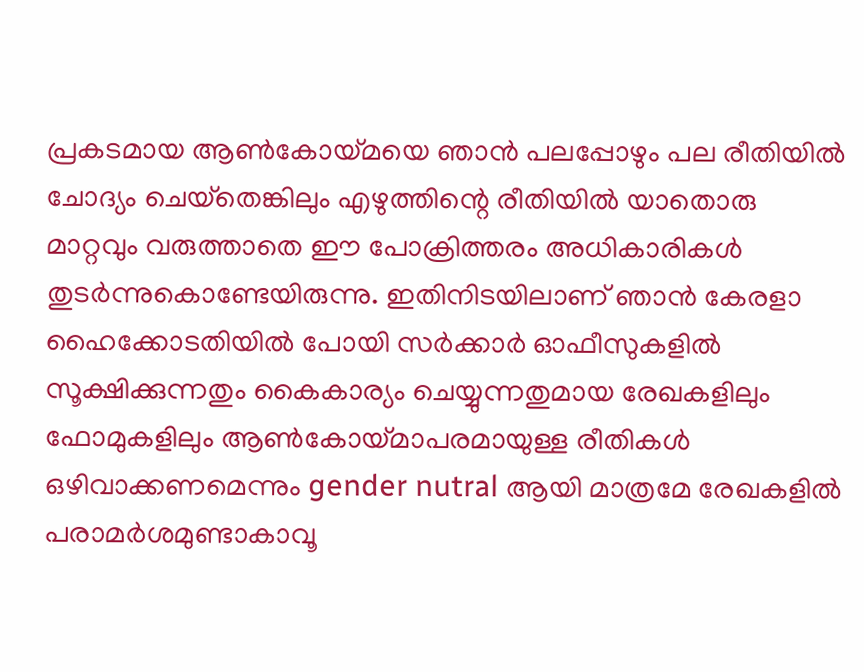പ്രകടമായ ആണ്‍കോയ്‌മയെ ഞാന്‍ പലപ്പോഴും പല രീതിയില്‍ ചോദ്യം ചെയ്‌തെങ്കിലും എഴുത്തിന്റെ രീതിയില്‍ യാതൊരു മാറ്റവും വരുത്താതെ ഈ പോക്രിത്തരം അധികാരികള്‍ തുടര്‍ന്നുകൊണ്ടേയിരുന്നു. ഇതിനിടയിലാണ്‌ ഞാന്‍ കേരളാ ഹൈക്കോടതിയില്‍ പോയി സര്‍ക്കാര്‍ ഓഫീസുകളില്‍ സൂക്ഷിക്കുന്നതും കൈകാര്യം ചെയ്യുന്നതുമായ രേഖകളിലും ഫോമുകളിലും ആണ്‍കോയ്‌മാപരമായുള്ള രീതികള്‍ ഒഴിവാക്കണമെന്നും gender nutral ആയി മാത്രമേ രേഖകളില്‍ പരാമര്‍ശമുണ്ടാകാവൂ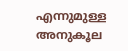എന്നുമുള്ള അനുകൂല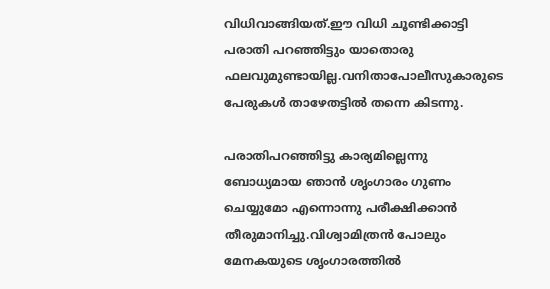വിധിവാങ്ങിയത്‌.ഈ വിധി ചൂണ്ടിക്കാട്ടി പരാതി പറഞ്ഞിട്ടും യാതൊരു ഫലവുമുണ്ടായില്ല.വനിതാപോലീസുകാരുടെ പേരുകള്‍ താഴേതട്ടില്‍ തന്നെ കിടന്നു.

പരാതിപറഞ്ഞിട്ടു കാര്യമില്ലെന്നു ബോധ്യമായ ഞാന്‍ ശൃംഗാരം ഗുണം ചെയ്യുമോ എന്നൊന്നു പരീക്ഷിക്കാന്‍ തീരുമാനിച്ചു.വിശ്വാമിത്രന്‍ പോലും മേനകയുടെ ശൃംഗാരത്തില്‍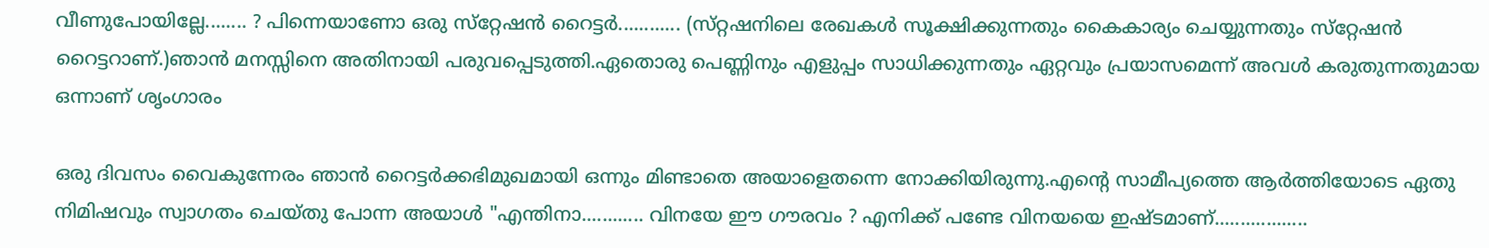വീണുപോയില്ലേ........ ? പിന്നെയാണോ ഒരു സ്‌റ്റേഷന്‍ റൈട്ടര്‍............ (സ്‌റ്റഷനിലെ രേഖകള്‍ സൂക്ഷിക്കുന്നതും കൈകാര്യം ചെയ്യുന്നതും സ്‌റ്റേഷന്‍ റൈട്ടറാണ്‌.)ഞാന്‍ മനസ്സിനെ അതിനായി പരുവപ്പെടുത്തി.ഏതൊരു പെണ്ണിനും എളുപ്പം സാധിക്കുന്നതും ഏറ്റവും പ്രയാസമെന്ന്‌ അവള്‍ കരുതുന്നതുമായ ഒന്നാണ്‌ ശൃംഗാരം

ഒരു ദിവസം വൈകുന്നേരം ഞാന്‍ റൈട്ടര്‍ക്കഭിമുഖമായി ഒന്നും മിണ്ടാതെ അയാളെതന്നെ നോക്കിയിരുന്നു.എന്റെ സാമീപ്യത്തെ ആര്‍ത്തിയോടെ ഏതു നിമിഷവും സ്വാഗതം ചെയ്‌തു പോന്ന അയാള്‍ "എന്തിനാ............ വിനയേ ഈ ഗൗരവം ? എനിക്ക്‌ പണ്ടേ വിനയയെ ഇഷ്ടമാണ്‌..................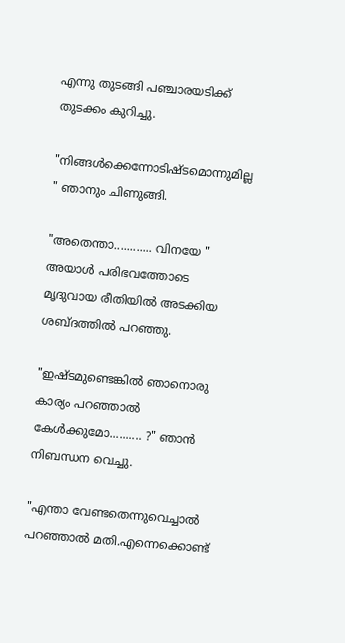എന്നു തുടങ്ങി പഞ്ചാരയടിക്ക്‌ തുടക്കം കുറിച്ചു.

"നിങ്ങള്‍ക്കെന്നോടിഷ്ടമൊന്നുമില്ല " ഞാനും ചിണുങ്ങി.

"അതെന്താ............ വിനയേ " അയാള്‍ പരിഭവത്തോടെ മൃദുവായ രീതിയില്‍ അടക്കിയ ശബ്ദത്തില്‍ പറഞ്ഞു.

"ഇഷ്ടമുണ്ടെങ്കില്‍ ഞാനൊരു കാര്യം പറഞ്ഞാല്‍ കേള്‍ക്കുമോ.......... ?" ഞാന്‍ നിബന്ധന വെച്ചു.

"എന്താ വേണ്ടതെന്നുവെച്ചാല്‍ പറഞ്ഞാല്‍ മതി.എന്നെക്കൊണ്ട്‌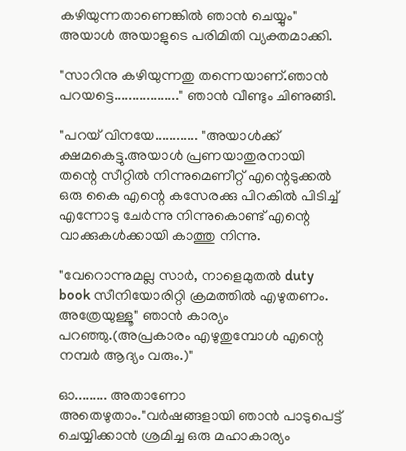കഴിയുന്നതാണെങ്കില്‍ ഞാന്‍ ചെയ്യും" അയാള്‍ അയാളുടെ പരിമിതി വ്യക്തമാക്കി.

"സാറിനു കഴിയുന്നതു തന്നെയാണ്‌.ഞാന്‍ പറയട്ടെ.................." ഞാന്‍ വീണ്ടും ചിണുങ്ങി.

"പറയ്‌ വിനയേ............ "അയാള്‍ക്ക്‌ ക്ഷമകെട്ടു.അയാള്‍ പ്രണയാതുരനായി തന്റെ സീറ്റില്‍ നിന്നുമെണീറ്റ്‌ എന്റെടുക്കല്‍ ഒരു കൈ എന്റെ കസേരക്കു പിറകില്‍ പിടിച്ച്‌ എന്നോടു ചേര്‍ന്നു നിന്നുകൊണ്ട്‌ എന്റെ വാക്കുകള്‍ക്കായി കാത്തു നിന്നു.

"വേറൊന്നുമല്ല സാര്‍, നാളെമുതല്‍ duty book സീനിയോരിറ്റി ക്രമത്തില്‍ എഴുതണം. അത്രേയുള്ളൂ" ഞാന്‍ കാര്യം പറഞ്ഞു.(അപ്രകാരം എഴുതുമ്പോള്‍ എന്റെ നമ്പര്‍ ആദ്യം വരും.)"

ഓ......... അതാണോ അതെഴുതാം."വര്‍ഷങ്ങളായി ഞാന്‍ പാടുപെട്ട്‌ ചെയ്യിക്കാന്‍ ശ്രമിച്ച ഒരു മഹാകാര്യം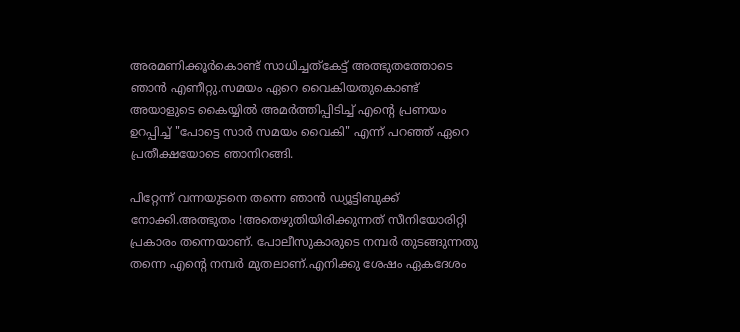അരമണിക്കൂര്‍കൊണ്ട്‌ സാധിച്ചത്‌കേട്ട്‌ അത്ഭുതത്തോടെ ഞാന്‍ എണീറ്റു.സമയം ഏറെ വൈകിയതുകൊണ്ട്‌ അയാളുടെ കൈയ്യില്‍ അമര്‍ത്തിപ്പിടിച്ച്‌ എന്റെ പ്രണയം ഉറപ്പിച്ച്‌ "പോട്ടെ സാര്‍ സമയം വൈകി" എന്ന്‌ പറഞ്ഞ്‌ ഏറെ പ്രതീക്ഷയോടെ ഞാനിറങ്ങി.

പിറ്റേന്ന്‌ വന്നയുടനെ തന്നെ ഞാന്‍ ഡ്യൂട്ടിബുക്ക്‌ നോക്കി.അത്ഭുതം !അതെഴുതിയിരിക്കുന്നത്‌ സീനിയോരിറ്റി പ്രകാരം തന്നെയാണ്‌. പോലീസുകാരുടെ നമ്പര്‍ തുടങ്ങുന്നതു തന്നെ എന്റെ നമ്പര്‍ മുതലാണ്‌.എനിക്കു ശേഷം ഏകദേശം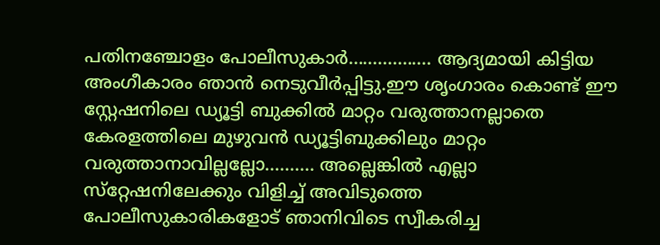പതിനഞ്ചോളം പോലീസുകാര്‍................. ആദ്യമായി കിട്ടിയ അംഗീകാരം ഞാന്‍ നെടുവീര്‍പ്പിട്ടു.ഈ ശൃംഗാരം കൊണ്ട്‌ ഈ സ്റ്റേഷനിലെ ഡ്യൂട്ടി ബുക്കില്‍ മാറ്റം വരുത്താനല്ലാതെ കേരളത്തിലെ മുഴുവന്‍ ഡ്യൂട്ടിബുക്കിലും മാറ്റം വരുത്താനാവില്ലല്ലോ.......... അല്ലെങ്കില്‍ എല്ലാ സ്‌റ്റേഷനിലേക്കും വിളിച്ച്‌ അവിടുത്തെ പോലീസുകാരികളോട്‌ ഞാനിവിടെ സ്വീകരിച്ച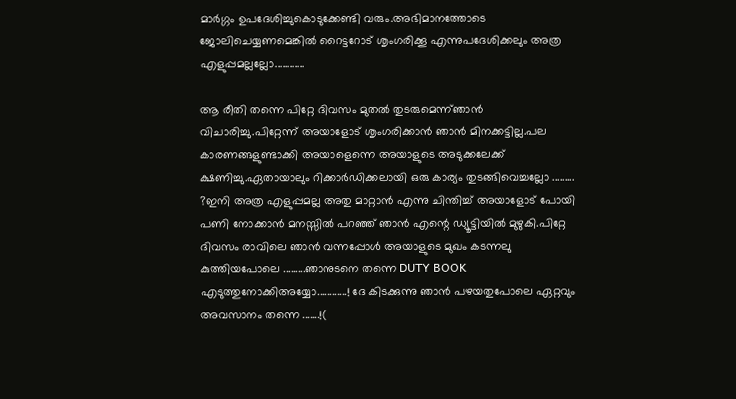മാര്‍ഗ്ഗം ഉപദേശിച്ചുകൊടുക്കേണ്ടി വരും.അഭിമാനത്തോടെ ജോലിചെയ്യണമെങ്കില്‍ റൈട്ടറോട്‌ ശൃംഗരിക്കൂ എന്നുപദേശിക്കലും അത്ര എളുപ്പമല്ലല്ലോ............

ആ രീതി തന്നെ പിറ്റേ ദിവസം മുതല്‍ തുടരുമെന്ന്‌ഞാന്‍ വിചാരിച്ചു.പിറ്റേന്ന്‌ അയാളോട്‌ ശൃംഗരിക്കാന്‍ ഞാന്‍ മിനക്കട്ടില്ല.പല കാരണങ്ങളുണ്ടാക്കി അയാളെന്നെ അയാളുടെ അടുക്കലേക്ക്‌ ക്ഷണിച്ചു.ഏതായാലും റിക്കാര്‍ഡിക്കലായി ഒരു കാര്യം തുടങ്ങിവെച്ചല്ലോ ......... ?ഇനി അത്ര എളുപ്പമല്ല അതു മാറ്റാന്‍ എന്നു ചിന്തിച്ച്‌ അയാളോട്‌ പോയി പണി നോക്കാന്‍ മനസ്സില്‍ പറഞ്ഞ്‌ ഞാന്‍ എന്റെ ഡ്യൂട്ടിയില്‍ മുഴുകി.പിറ്റേ ദിവസം രാവിലെ ഞാന്‍ വന്നപ്പോള്‍ അയാളുടെ മുഖം കടന്നലു കുത്തിയപോലെ .........ഞാനുടനെ തന്നെ DUTY BOOK എടുത്തുനോക്കിഅയ്യോ............! ദേ കിടക്കുന്നു ഞാന്‍ പഴയതുപോലെ ഏറ്റവും അവസാനം തന്നെ .......!(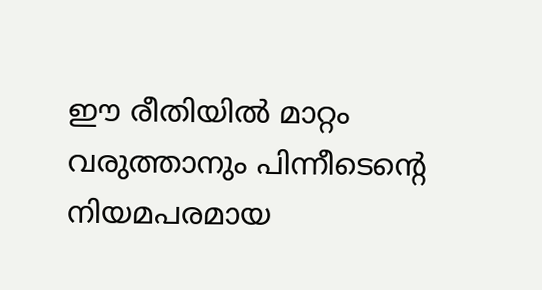ഈ രീതിയില്‍ മാറ്റം വരുത്താനും പിന്നീടെന്റെ നിയമപരമായ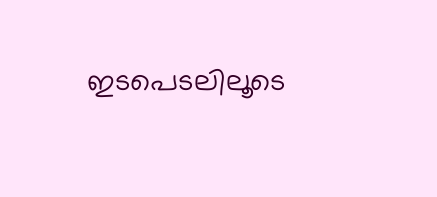ഇടപെടലിലൂടെ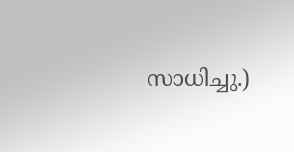സാധിച്ചു.)